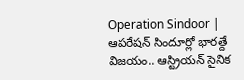Operation Sindoor | ఆపరేషన్ సిందూర్లో భారత్దే విజయం.. ఆస్ట్రియన్ సైనిక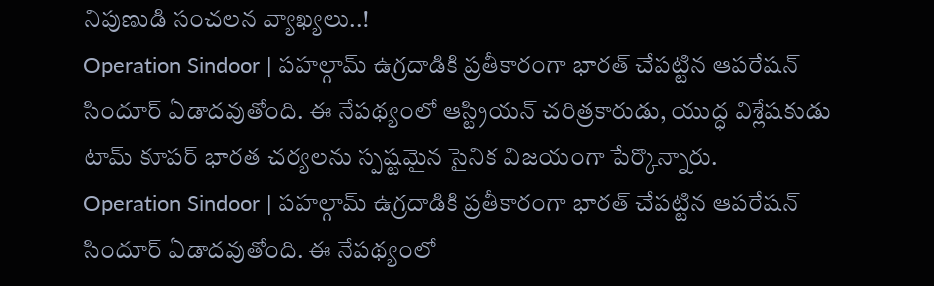నిపుణుడి సంచలన వ్యాఖ్యలు..!
Operation Sindoor | పహల్గామ్ ఉగ్రదాడికి ప్రతీకారంగా భారత్ చేపట్టిన ఆపరేషన్ సిందూర్ ఏడాదవుతోంది. ఈ నేపథ్యంలో ఆస్ట్రియన్ చరిత్రకారుడు, యుద్ధ విశ్లేషకుడు టామ్ కూపర్ భారత చర్యలను స్పష్టమైన సైనిక విజయంగా పేర్కొన్నారు.
Operation Sindoor | పహల్గామ్ ఉగ్రదాడికి ప్రతీకారంగా భారత్ చేపట్టిన ఆపరేషన్ సిందూర్ ఏడాదవుతోంది. ఈ నేపథ్యంలో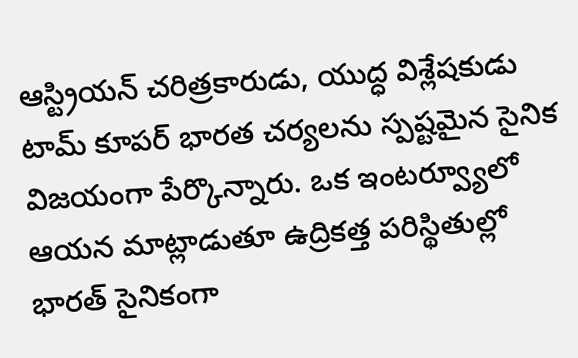ఆస్ట్రియన్ చరిత్రకారుడు, యుద్ధ విశ్లేషకుడు టామ్ కూపర్ భారత చర్యలను స్పష్టమైన సైనిక విజయంగా పేర్కొన్నారు. ఒక ఇంటర్వ్యూలో ఆయన మాట్లాడుతూ ఉద్రికత్త పరిస్థితుల్లో భారత్ సైనికంగా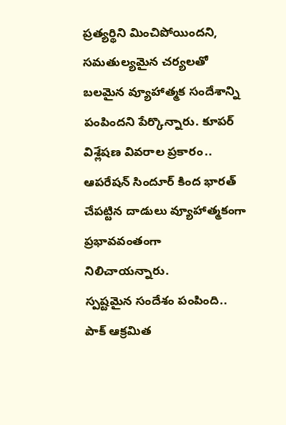ప్రత్యర్థిని మించిపోయిందని, సమతుల్యమైన చర్యలతో బలమైన వ్యూహాత్మక సందేశాన్ని పంపిందని పేర్కొన్నారు. కూపర్ విశ్లేషణ వివరాల ప్రకారం.. ఆపరేషన్ సిందూర్ కింద భారత్ చేపట్టిన దాడులు వ్యూహాత్మకంగా ప్రభావవంతంగా నిలిచాయన్నారు.
స్పష్టమైన సందేశం పంపింది..
పాక్ ఆక్రమిత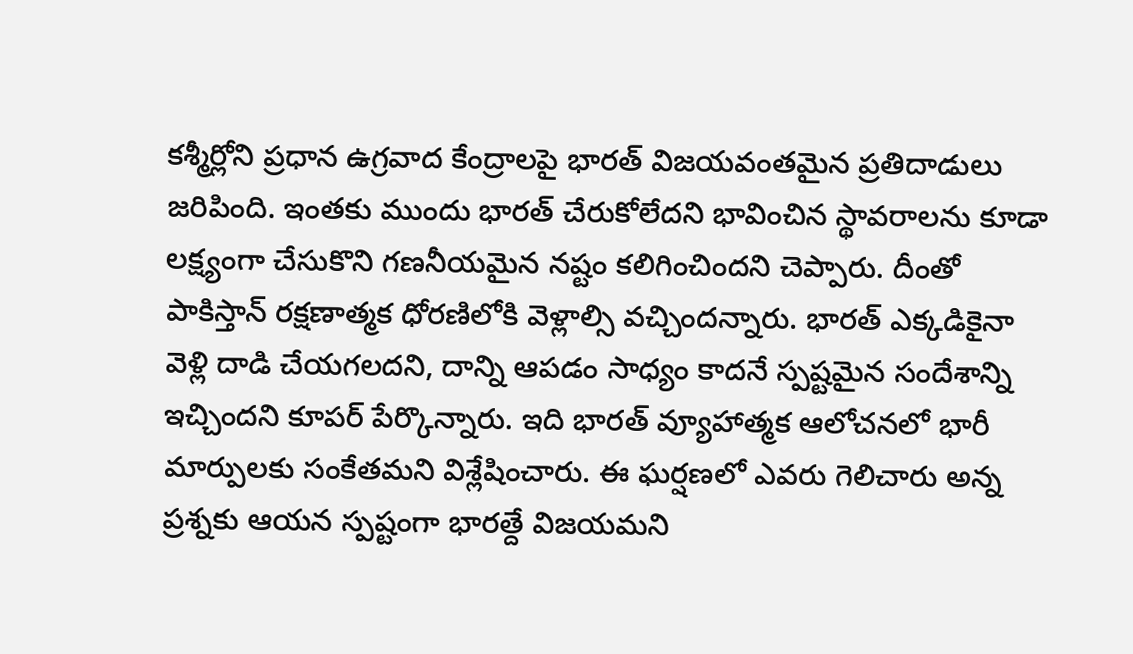కశ్మీర్లోని ప్రధాన ఉగ్రవాద కేంద్రాలపై భారత్ విజయవంతమైన ప్రతిదాడులు జరిపింది. ఇంతకు ముందు భారత్ చేరుకోలేదని భావించిన స్థావరాలను కూడా లక్ష్యంగా చేసుకొని గణనీయమైన నష్టం కలిగించిందని చెప్పారు. దీంతో పాకిస్తాన్ రక్షణాత్మక ధోరణిలోకి వెళ్లాల్సి వచ్చిందన్నారు. భారత్ ఎక్కడికైనా వెళ్లి దాడి చేయగలదని, దాన్ని ఆపడం సాధ్యం కాదనే స్పష్టమైన సందేశాన్ని ఇచ్చిందని కూపర్ పేర్కొన్నారు. ఇది భారత్ వ్యూహాత్మక ఆలోచనలో భారీ మార్పులకు సంకేతమని విశ్లేషించారు. ఈ ఘర్షణలో ఎవరు గెలిచారు అన్న ప్రశ్నకు ఆయన స్పష్టంగా భారత్దే విజయమని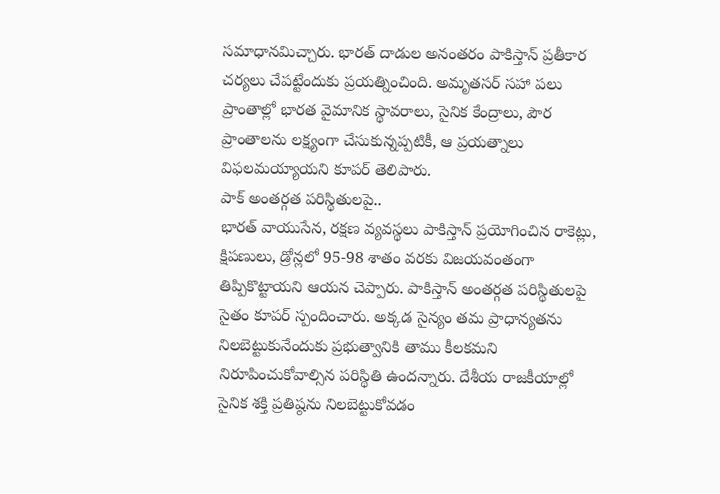సమాధానమిచ్చారు. భారత్ దాడుల అనంతరం పాకిస్తాన్ ప్రతీకార చర్యలు చేపట్టేందుకు ప్రయత్నించింది. అమృతసర్ సహా పలు ప్రాంతాల్లో భారత వైమానిక స్థావరాలు, సైనిక కేంద్రాలు, పౌర ప్రాంతాలను లక్ష్యంగా చేసుకున్నప్పటికీ, ఆ ప్రయత్నాలు విఫలమయ్యాయని కూపర్ తెలిపారు.
పాక్ అంతర్గత పరిస్థితులపై..
భారత్ వాయుసేన, రక్షణ వ్యవస్థలు పాకిస్తాన్ ప్రయోగించిన రాకెట్లు, క్షిపణులు, డ్రోన్లలో 95-98 శాతం వరకు విజయవంతంగా తిప్పికొట్టాయని ఆయన చెప్పారు. పాకిస్తాన్ అంతర్గత పరిస్థితులపై సైతం కూపర్ స్పందించారు. అక్కడ సైన్యం తమ ప్రాధాన్యతను నిలబెట్టుకునేందుకు ప్రభుత్వానికి తాము కీలకమని నిరూపించుకోవాల్సిన పరిస్థితి ఉందన్నారు. దేశీయ రాజకీయాల్లో సైనిక శక్తి ప్రతిష్ఠను నిలబెట్టుకోవడం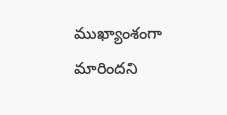ముఖ్యాంశంగా మారిందని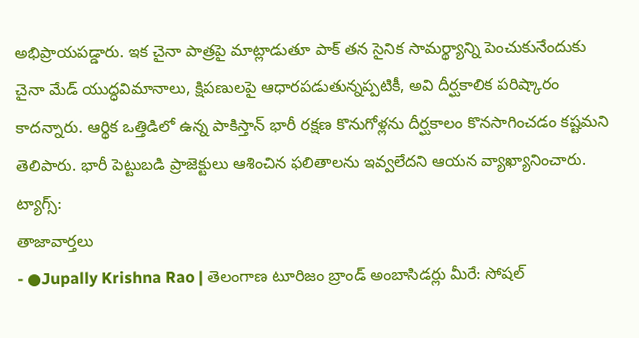అభిప్రాయపడ్డారు. ఇక చైనా పాత్రపై మాట్లాడుతూ పాక్ తన సైనిక సామర్థ్యాన్ని పెంచుకునేందుకు చైనా మేడ్ యుద్ధవిమానాలు, క్షిపణులపై ఆధారపడుతున్నప్పటికీ, అవి దీర్ఘకాలిక పరిష్కారం కాదన్నారు. ఆర్థిక ఒత్తిడిలో ఉన్న పాకిస్తాన్ భారీ రక్షణ కొనుగోళ్లను దీర్ఘకాలం కొనసాగించడం కష్టమని తెలిపారు. భారీ పెట్టుబడి ప్రాజెక్టులు ఆశించిన ఫలితాలను ఇవ్వలేదని ఆయన వ్యాఖ్యానించారు.
ట్యాగ్స్:
తాజావార్తలు
- ●Jupally Krishna Rao | తెలంగాణ టూరిజం బ్రాండ్ అంబాసిడర్లు మీరే: సోషల్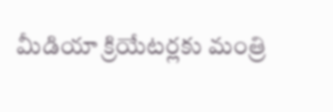మీడియా క్రియేటర్లకు మంత్రి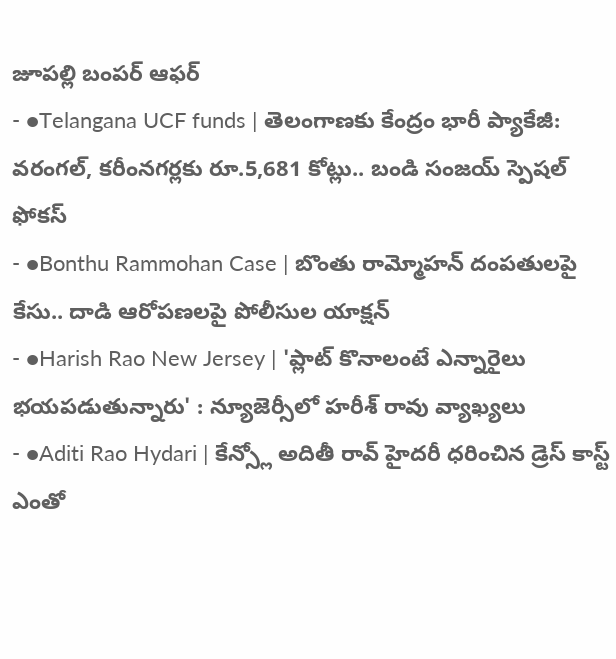జూపల్లి బంపర్ ఆఫర్
- ●Telangana UCF funds | తెలంగాణకు కేంద్రం భారీ ప్యాకేజీ: వరంగల్, కరీంనగర్లకు రూ.5,681 కోట్లు.. బండి సంజయ్ స్పెషల్ ఫోకస్
- ●Bonthu Rammohan Case | బొంతు రామ్మోహన్ దంపతులపై కేసు.. దాడి ఆరోపణలపై పోలీసుల యాక్షన్
- ●Harish Rao New Jersey | 'ప్లాట్ కొనాలంటే ఎన్నారైలు భయపడుతున్నారు' : న్యూజెర్సీలో హరీశ్ రావు వ్యాఖ్యలు
- ●Aditi Rao Hydari | కేన్స్లో అదితీ రావ్ హైదరీ ధరించిన డ్రెస్ కాస్ట్ ఎంతో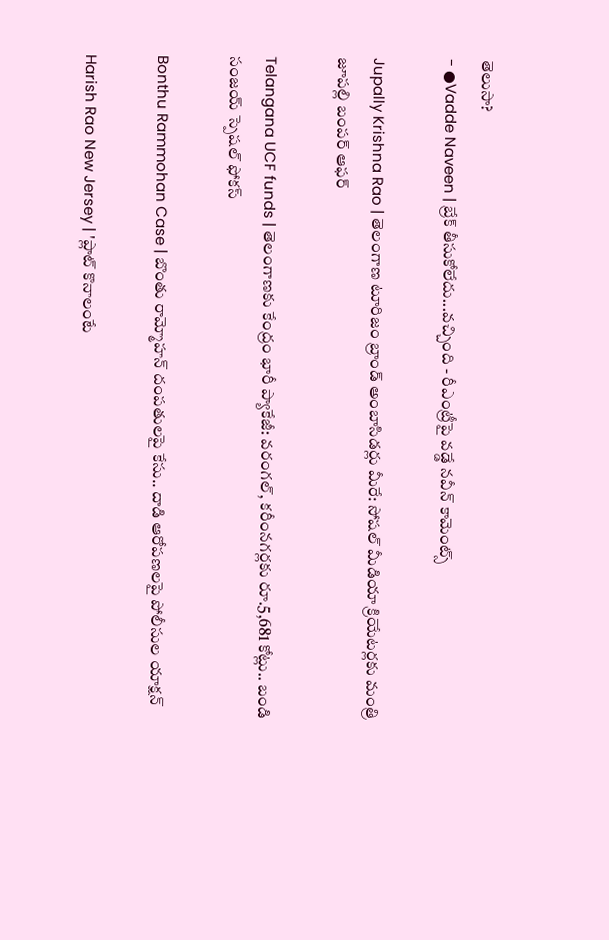తెలుసా?
- ●Vadde Naveen | బ్రేక్ తీసుకోలేదు...వచ్చింది - రీఎంట్రీపై వడ్డే నవీన్ కామెంట్స్

Jupally Krishna Rao | తెలంగాణ టూరిజం బ్రాండ్ అంబాసిడర్లు మీరే: సోషల్ మీడియా క్రియేటర్లకు మంత్రి జూపల్లి బంపర్ ఆఫర్

Telangana UCF funds | తెలంగాణకు కేంద్రం భారీ ప్యాకేజీ: వరంగల్, కరీంనగర్లకు రూ.5,681 కోట్లు.. బండి సంజయ్ స్పెషల్ ఫోకస్

Bonthu Rammohan Case | బొంతు రామ్మోహన్ దంపతులపై కేసు.. దాడి ఆరోపణలపై పోలీసుల యాక్షన్

Harish Rao New Jersey | 'ప్లాట్ కొనాలంటే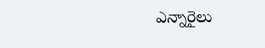ఎన్నారైలు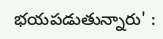భయపడుతున్నారు' :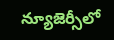న్యూజెర్సీలో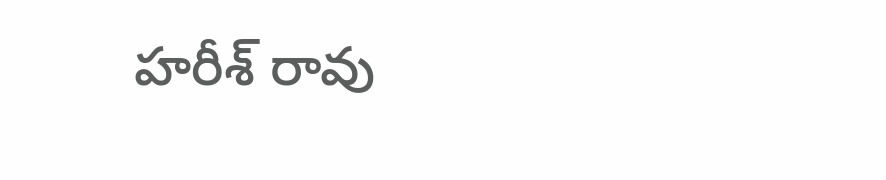హరీశ్ రావు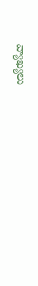వ్యాఖ్యలు